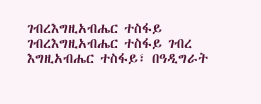ገብረእግዚአብሔር ተስፋይ
ገብረእግዚአብሔር ተስፋይ ገብረ እግዚአብሔር ተስፋይ፣ በዓዲግራት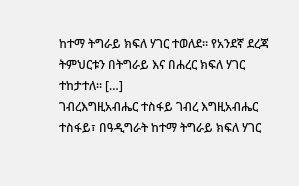ከተማ ትግራይ ክፍለ ሃገር ተወለደ። የአንደኛ ደረጃ ትምህርቱን በትግራይ እና በሐረር ክፍለ ሃገር ተከታተለ። […]
ገብረእግዚአብሔር ተስፋይ ገብረ እግዚአብሔር ተስፋይ፣ በዓዲግራት ከተማ ትግራይ ክፍለ ሃገር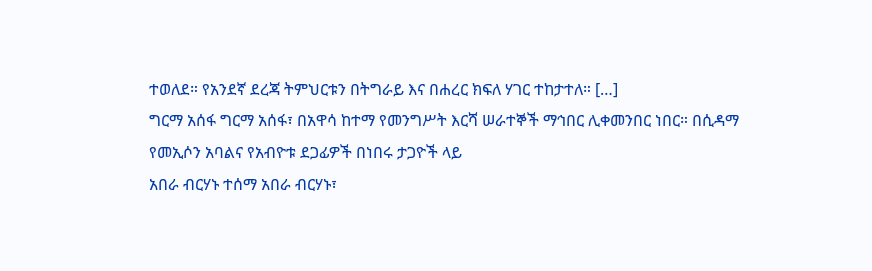ተወለደ። የአንደኛ ደረጃ ትምህርቱን በትግራይ እና በሐረር ክፍለ ሃገር ተከታተለ። […]
ግርማ አሰፋ ግርማ አሰፋ፣ በአዋሳ ከተማ የመንግሥት እርሻ ሠራተኞች ማኅበር ሊቀመንበር ነበር። በሲዳማ የመኢሶን አባልና የአብዮቱ ደጋፊዎች በነበሩ ታጋዮች ላይ
አበራ ብርሃኑ ተሰማ አበራ ብርሃኑ፣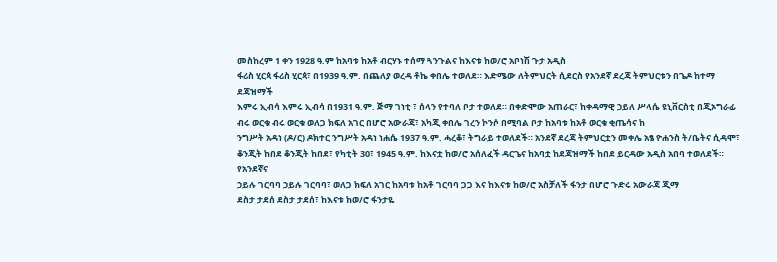መስከረም 1 ቀን 1928 ዓ.ም ከአባቱ ከአቶ ብርሃኑ ተሰማ ጓንጉልና ከእናቱ ከወ/ሮ አቦነሽ ጉታ አዲስ
ፋሪስ ሂርጳ ፋሪስ ሂርጳ፣ በ1939 ዓ.ም. በጨለያ ወረዳ ቶኬ ቀበሌ ተወለደ። እድሜው ለትምህርት ሲደርስ የአንደኛ ደረጃ ትምህርቱን በጌዶ ከተማ ደጃዝማች
እምሩ ኢብሳ እምሩ ኢብሳ በ1931 ዓ.ም. ጅማ ገነቲ ፣ ሰላን የተባለ ቦታ ተወለደ። በቀድሞው አጠራር፣ ከቀዳማዊ ኃይለ ሥላሴ ዩኒቨርስቲ በጂኦግራፊ
ብሩ ወርቁ ብሩ ወርቁ ወለጋ ክፍለ አገር በሆሮ አውራጃ፣ አካጂ ቀበሌ ገረን ኮንሶ በሚባል ቦታ ከአባቱ ከአቶ ወርቁ ቂጤሳና ከ
ንግሥት አዳነ (ዶ/ር) ዶክተር ንግሥት አዳነ ነሐሴ 1937 ዓ.ም. ሓረቆ፣ ትግራይ ተወለደች። አንደኛ ደረጃ ትምህርቷን መቀሌ አፄ ዮሐንስ ት/ቤትና ሲዳሞ፣
ቆንጂት ከበደ ቆንጂት ከበደ፣ የካቲት 30፣ 1945 ዓ.ም. ከእናቷ ከወ/ሮ አሰለፈች ዳርጌና ከአባቷ ከደጃዝማች ከበደ ይርዳው አዲስ አበባ ተወለደች። የአንደኛና
ኃይሉ ገርባባ ኃይሉ ገርባባ፣ ወለጋ ክፍለ አገር ከአባቱ ከአቶ ገርባባ ጋጋ እና ከእናቱ ከወ/ሮ አስቻለች ፋንታ በሆሮ ጉድሩ አውራጃ ጂማ
ደስታ ታደሰ ደስታ ታደሰ፣ ከእናቱ ከወ/ሮ ፋንታዬ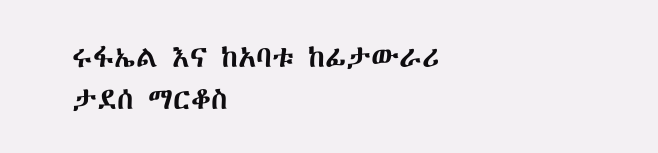ሩፋኤል እና ከአባቱ ከፊታውራሪ ታደሰ ማርቆስ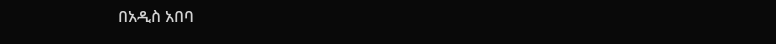በአዲስ አበባ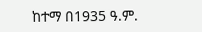ከተማ በ1935 ዓ.ም.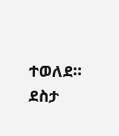ተወለደ። ደስታ